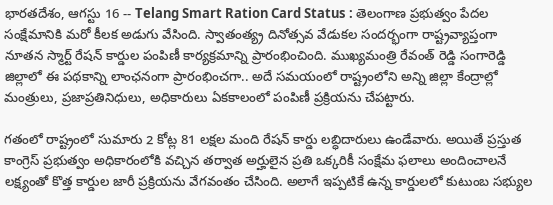భారతదేశం, ఆగస్టు 16 -- Telang Smart Ration Card Status : తెలంగాణ ప్రభుత్వం పేదల సంక్షేమానికి మరో కీలక అడుగు వేసింది. స్వాతంత్య్ర దినోత్సవ వేడుకల సందర్భంగా రాష్ట్రవ్యాప్తంగా నూతన స్మార్ట్ రేషన్ కార్డుల పంపిణీ కార్యక్రమాన్ని ప్రారంభించింది. ముఖ్యమంత్రి రేవంత్ రెడ్డి సంగారెడ్డి జిల్లాలో ఈ పథకాన్ని లాంఛనంగా ప్రారంభించగా.. అదే సమయంలో రాష్ట్రంలోని అన్ని జిల్లా కేంద్రాల్లో మంత్రులు, ప్రజాప్రతినిధులు, అధికారులు ఏకకాలంలో పంపిణీ ప్రక్రియను చేపట్టారు.

గతంలో రాష్ట్రంలో సుమారు 2 కోట్ల 81 లక్షల మంది రేషన్ కార్డు లబ్ధిదారులు ఉండేవారు. అయితే ప్రస్తుత కాంగ్రెస్ ప్రభుత్వం అధికారంలోకి వచ్చిన తర్వాత అర్హులైన ప్రతి ఒక్కరికీ సంక్షేమ ఫలాలు అందించాలనే లక్ష్యంతో కొత్త కార్డుల జారీ ప్రక్రియను వేగవంతం చేసింది. అలాగే ఇప్పటికే ఉన్న కార్డులలో కుటుంబ సభ్యుల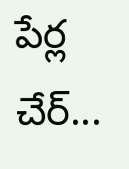పేర్ల చేర్...